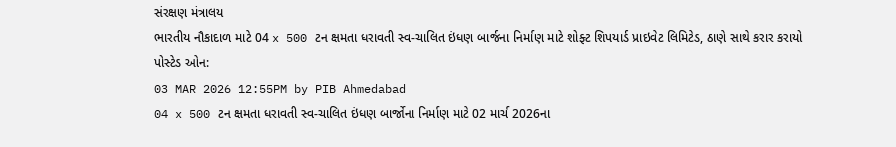સંરક્ષણ મંત્રાલય
ભારતીય નૌકાદાળ માટે 04 x 500 ટન ક્ષમતા ધરાવતી સ્વ-ચાલિત ઇંધણ બાર્જના નિર્માણ માટે શોફ્ટ શિપયાર્ડ પ્રાઇવેટ લિમિટેડ, ઠાણે સાથે કરાર કરાયો
પોસ્ટેડ ઓન:
03 MAR 2026 12:55PM by PIB Ahmedabad
04 x 500 ટન ક્ષમતા ધરાવતી સ્વ-ચાલિત ઇંધણ બાર્જોના નિર્માણ માટે 02 માર્ચ 2026ના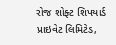રોજ શોફ્ટ શિપયાર્ડ પ્રાઇવેટ લિમિટેડ,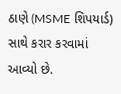ઠાણે (MSME શિપયાર્ડ) સાથે કરાર કરવામાં આવ્યો છે.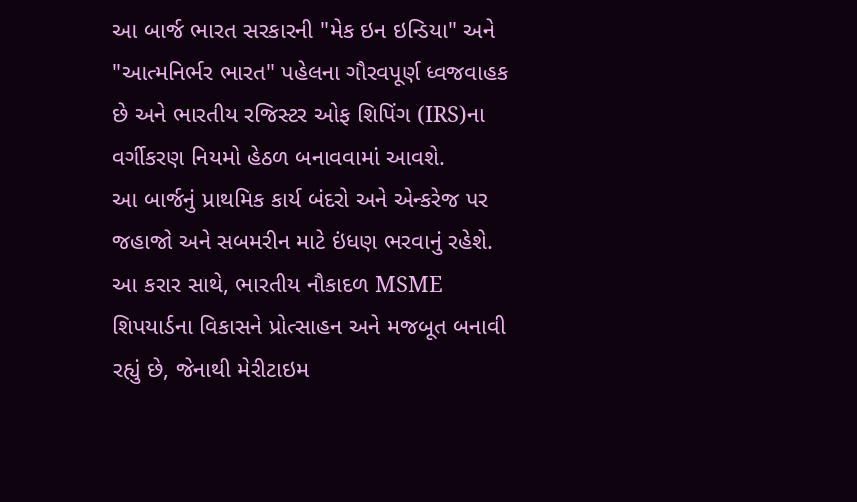આ બાર્જ ભારત સરકારની "મેક ઇન ઇન્ડિયા" અને "આત્મનિર્ભર ભારત" પહેલના ગૌરવપૂર્ણ ધ્વજવાહક છે અને ભારતીય રજિસ્ટર ઓફ શિપિંગ (IRS)ના વર્ગીકરણ નિયમો હેઠળ બનાવવામાં આવશે.
આ બાર્જનું પ્રાથમિક કાર્ય બંદરો અને એન્કરેજ પર જહાજો અને સબમરીન માટે ઇંધણ ભરવાનું રહેશે. આ કરાર સાથે, ભારતીય નૌકાદળ MSME શિપયાર્ડના વિકાસને પ્રોત્સાહન અને મજબૂત બનાવી રહ્યું છે, જેનાથી મેરીટાઇમ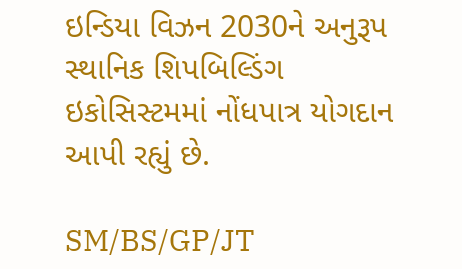ઇન્ડિયા વિઝન 2030ને અનુરૂપ સ્થાનિક શિપબિલ્ડિંગ ઇકોસિસ્ટમમાં નોંધપાત્ર યોગદાન આપી રહ્યું છે.

SM/BS/GP/JT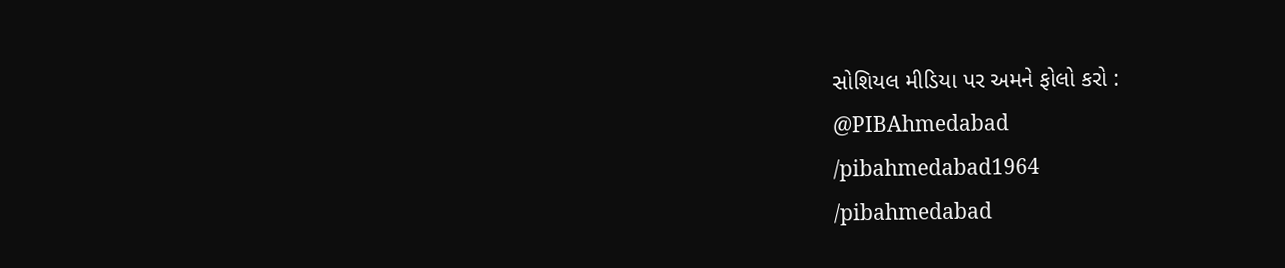સોશિયલ મીડિયા પર અમને ફોલો કરો :
@PIBAhmedabad
/pibahmedabad1964
/pibahmedabad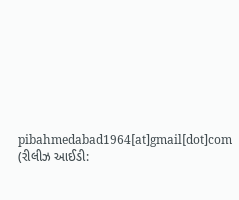pibahmedabad1964[at]gmail[dot]com
(રીલીઝ આઈડી: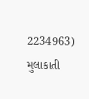2234963)
મુલાકાતી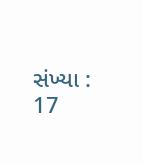સંખ્યા : 17